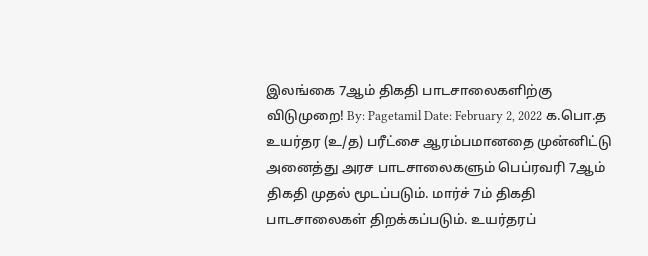இலங்கை 7ஆம் திகதி பாடசாலைகளிற்கு விடுமுறை! By: Pagetamil Date: February 2, 2022 க.பொ.த உயர்தர (உ/த) பரீட்சை ஆரம்பமானதை முன்னிட்டு அனைத்து அரச பாடசாலைகளும் பெப்ரவரி 7ஆம் திகதி முதல் மூடப்படும். மார்ச் 7ம் திகதி பாடசாலைகள் திறக்கப்படும். உயர்தரப்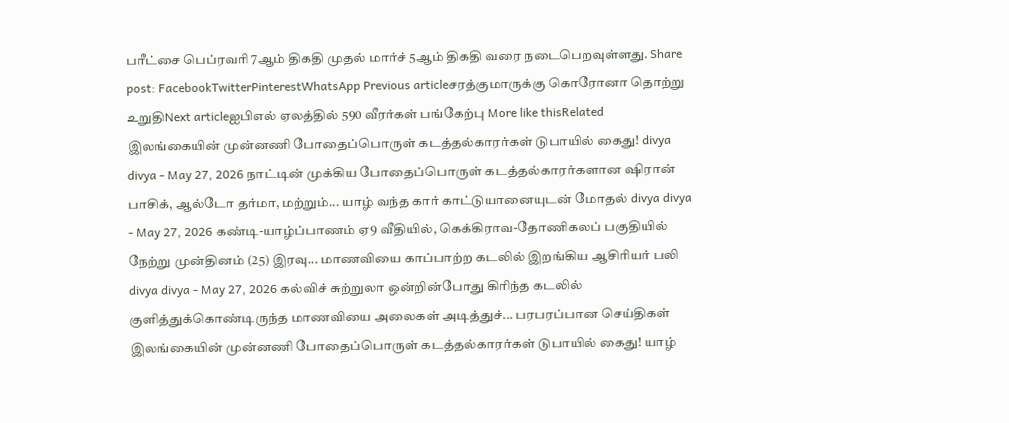பரீட்சை பெப்ரவரி 7ஆம் திகதி முதல் மார்ச் 5ஆம் திகதி வரை நடைபெறவுள்ளது. Share post: FacebookTwitterPinterestWhatsApp Previous articleசரத்குமாருக்கு கொரோனா தொற்று உறுதிNext articleஐபிஎல் ஏலத்தில் 590 வீரர்கள் பங்கேற்பு More like thisRelated இலங்கையின் முன்னணி போதைப்பொருள் கடத்தல்காரர்கள் டுபாயில் கைது! divya divya - May 27, 2026 நாட்டின் முக்கிய போதைப்பொருள் கடத்தல்காரர்களான ஷிரான் பாசிக், ஆல்டோ தர்மா, மற்றும்... யாழ் வந்த கார் காட்டுயானையுடன் மோதல் divya divya - May 27, 2026 கண்டி-யாழ்ப்பாணம் ஏ9 வீதியில், கெக்கிராவ-தோணிகலப் பகுதியில் நேற்று முன்தினம் (25) இரவு... மாணவியை காப்பாற்ற கடலில் இறங்கிய ஆசிரியர் பலி divya divya - May 27, 2026 கல்விச் சுற்றுலா ஒன்றின்போது கிரிந்த கடலில் குளித்துக்கொண்டிருந்த மாணவியை அலைகள் அடித்துச்... பரபரப்பான செய்திகள் இலங்கையின் முன்னணி போதைப்பொருள் கடத்தல்காரர்கள் டுபாயில் கைது! யாழ்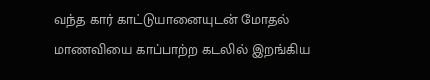வந்த கார் காட்டுயானையுடன் மோதல் மாணவியை காப்பாற்ற கடலில் இறங்கிய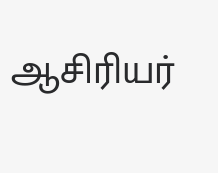ஆசிரியர்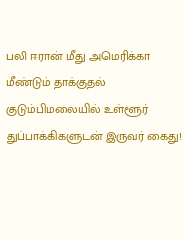பலி ஈரான் மீது அமெரிக்கா மீண்டும் தாக்குதல் குடும்பிமலையில் உள்ளூர் துப்பாக்கிகளுடன் இருவர் கைது!